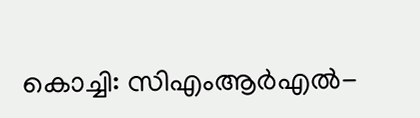കൊച്ചി: സിഎംആർഎൽ-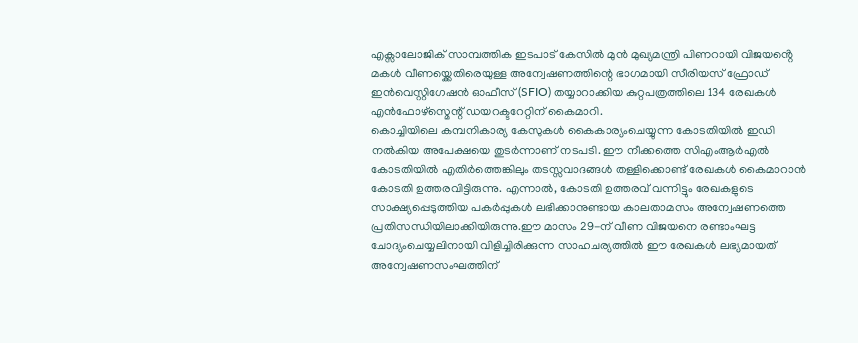എക്സാലോജിക് സാമ്പത്തിക ഇടപാട് കേസിൽ മുൻ മുഖ്യമന്ത്രി പിണറായി വിജയൻ്റെ മകൾ വീണയ്ക്കെതിരെയുള്ള അന്വേഷണത്തിന്റെ ഭാഗമായി സീരിയസ് ഫ്രോഡ് ഇൻവെസ്റ്റിഗേഷൻ ഓഫീസ് (SFIO) തയ്യാറാക്കിയ കുറ്റപത്രത്തിലെ 134 രേഖകൾ എൻഫോഴ്സ്മെന്റ് ഡയറക്ടറേറ്റിന് കൈമാറി.
കൊച്ചിയിലെ കമ്പനികാര്യ കേസുകൾ കൈകാര്യംചെയ്യുന്ന കോടതിയിൽ ഇഡി നൽകിയ അപേക്ഷയെ തുടർന്നാണ് നടപടി. ഈ നീക്കത്തെ സിഎംആർഎൽ കോടതിയിൽ എതിർത്തെങ്കിലും തടസ്സവാദങ്ങൾ തള്ളിക്കൊണ്ട് രേഖകൾ കൈമാറാൻ കോടതി ഉത്തരവിട്ടിരുന്നു. എന്നാൽ, കോടതി ഉത്തരവ് വന്നിട്ടും രേഖകളുടെ സാക്ഷ്യപ്പെടുത്തിയ പകർപ്പുകൾ ലഭിക്കാനുണ്ടായ കാലതാമസം അന്വേഷണത്തെ പ്രതിസന്ധിയിലാക്കിയിരുന്നു.ഈ മാസം 29-ന് വീണ വിജയനെ രണ്ടാംഘട്ട ചോദ്യംചെയ്യലിനായി വിളിച്ചിരിക്കുന്ന സാഹചര്യത്തിൽ ഈ രേഖകൾ ലഭ്യമായത് അന്വേഷണസംഘത്തിന്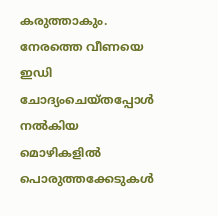കരുത്താകും. നേരത്തെ വീണയെ ഇഡി ചോദ്യംചെയ്തപ്പോൾ നൽകിയ മൊഴികളിൽ പൊരുത്തക്കേടുകൾ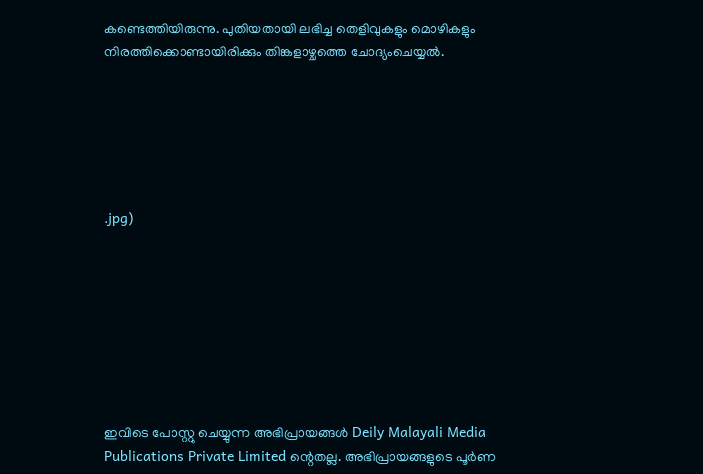കണ്ടെത്തിയിരുന്നു. പുതിയതായി ലഭിച്ച തെളിവുകളും മൊഴികളും നിരത്തിക്കൊണ്ടായിരിക്കും തിങ്കളാഴ്ചത്തെ ചോദ്യംചെയ്യൽ.






.jpg)








ഇവിടെ പോസ്റ്റു ചെയ്യുന്ന അഭിപ്രായങ്ങൾ Deily Malayali Media Publications Private Limited ന്റെതല്ല. അഭിപ്രായങ്ങളുടെ പൂർണ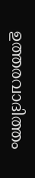ഉത്തരവാദിത്തം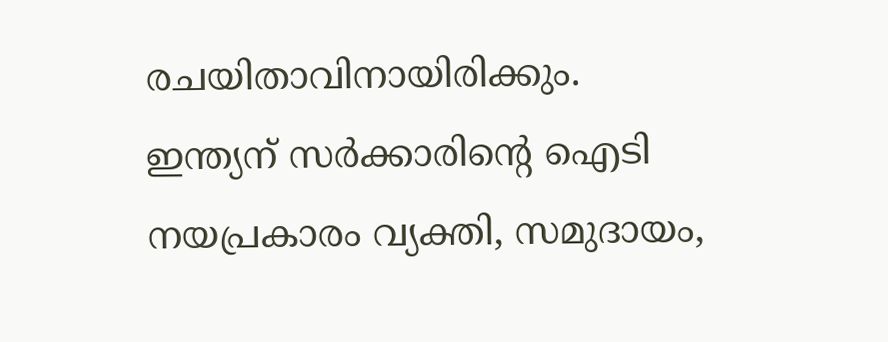രചയിതാവിനായിരിക്കും.
ഇന്ത്യന് സർക്കാരിന്റെ ഐടി നയപ്രകാരം വ്യക്തി, സമുദായം,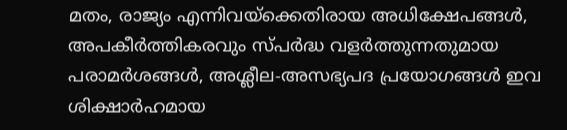മതം, രാജ്യം എന്നിവയ്ക്കെതിരായ അധിക്ഷേപങ്ങൾ, അപകീർത്തികരവും സ്പർദ്ധ വളർത്തുന്നതുമായ പരാമർശങ്ങൾ, അശ്ലീല-അസഭ്യപദ പ്രയോഗങ്ങൾ ഇവ ശിക്ഷാർഹമായ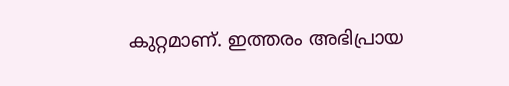കുറ്റമാണ്. ഇത്തരം അഭിപ്രായ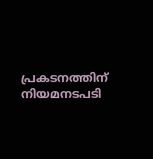പ്രകടനത്തിന് നിയമനടപടി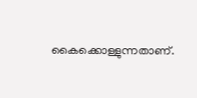കൈക്കൊള്ളുന്നതാണ്.